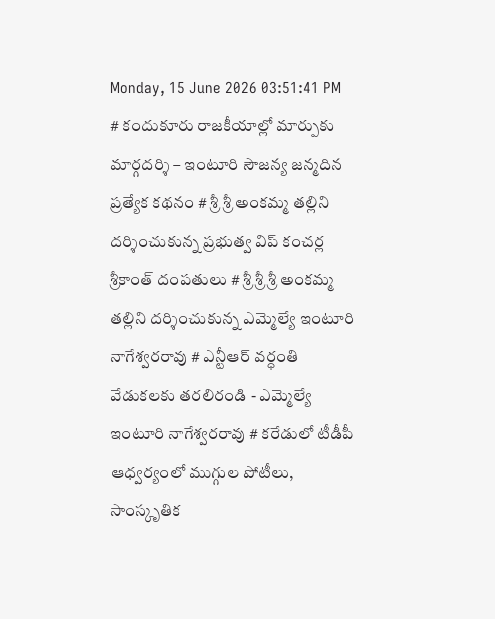Monday, 15 June 2026 03:51:41 PM
# కందుకూరు రాజకీయాల్లో మార్పుకు మార్గదర్శి – ఇంటూరి సౌజన్య జన్మదిన ప్రత్యేక కథనం # శ్రీ శ్రీ అంకమ్మ తల్లిని దర్శించుకున్న ప్రభుత్వ విప్ కంచర్ల శ్రీకాంత్ దంపతులు # శ్రీ శ్రీ శ్రీ అంకమ్మ తల్లిని దర్శించుకున్న ఎమ్మెల్యే ఇంటూరి నాగేశ్వరరావు # ఎన్టీఆర్ వర్ధంతి వేడుకలకు తరలిరండి - ఎమ్మెల్యే ఇంటూరి నాగేశ్వరరావు # కరేడులో టీడీపీ ఆధ్వర్యంలో ముగ్గుల పోటీలు, సాంస్కృతిక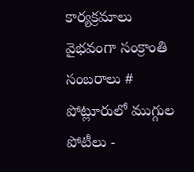కార్యక్రమాలు వైభవంగా సంక్రాంతి సంబరాలు # పోట్లూరులో ముగ్గుల పోటీలు -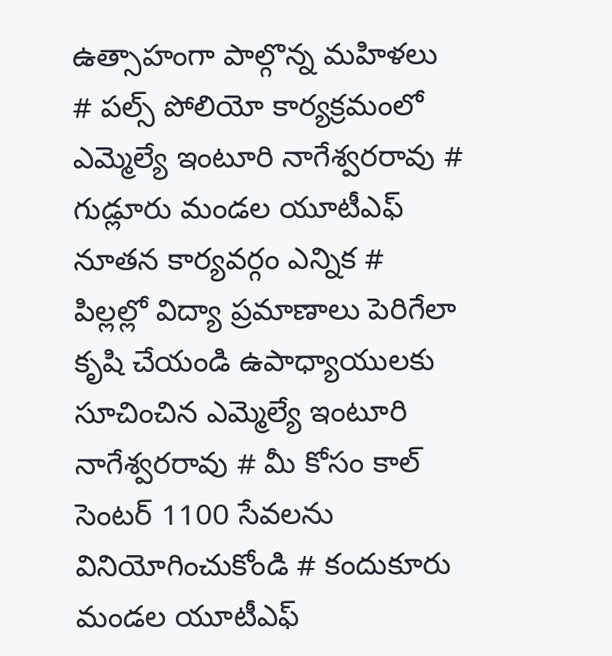ఉత్సాహంగా పాల్గొన్న మహిళలు # పల్స్ పోలియో కార్యక్రమంలో ఎమ్మెల్యే ఇంటూరి నాగేశ్వరరావు # గుడ్లూరు మండల యూటీఎఫ్ నూతన కార్యవర్గం ఎన్నిక # పిల్లల్లో విద్యా ప్రమాణాలు పెరిగేలా కృషి చేయండి ఉపాధ్యాయులకు సూచించిన ఎమ్మెల్యే ఇంటూరి నాగేశ్వరరావు # మీ కోసం కాల్ సెంటర్ 1100 సేవలను వినియోగించుకోండి # కందుకూరు మండల యూటీఎఫ్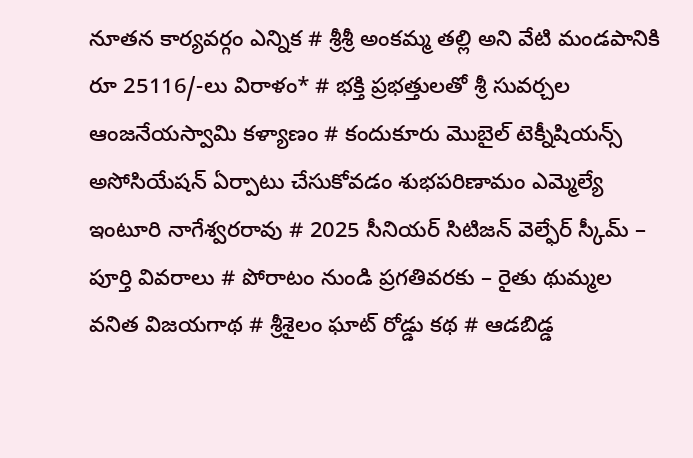నూతన కార్యవర్గం ఎన్నిక # శ్రీశ్రీ అంకమ్మ తల్లి అని వేటి మండపానికి రూ 25116/-లు విరాళం* # భక్తి ప్రభత్తులతో శ్రీ సువర్చల ఆంజనేయస్వామి కళ్యాణం # కందుకూరు మొబైల్ టెక్నీషియన్స్ అసోసియేషన్ ఏర్పాటు చేసుకోవడం శుభపరిణామం ఎమ్మెల్యే ఇంటూరి నాగేశ్వరరావు # 2025 సీనియర్ సిటిజన్ వెల్ఫేర్ స్కీమ్ – పూర్తి వివరాలు # పోరాటం నుండి ప్రగతివరకు – రైతు థుమ్మల వనిత విజయగాథ # శ్రీశైలం ఘాట్ రోడ్డు కథ # ఆడబిడ్డ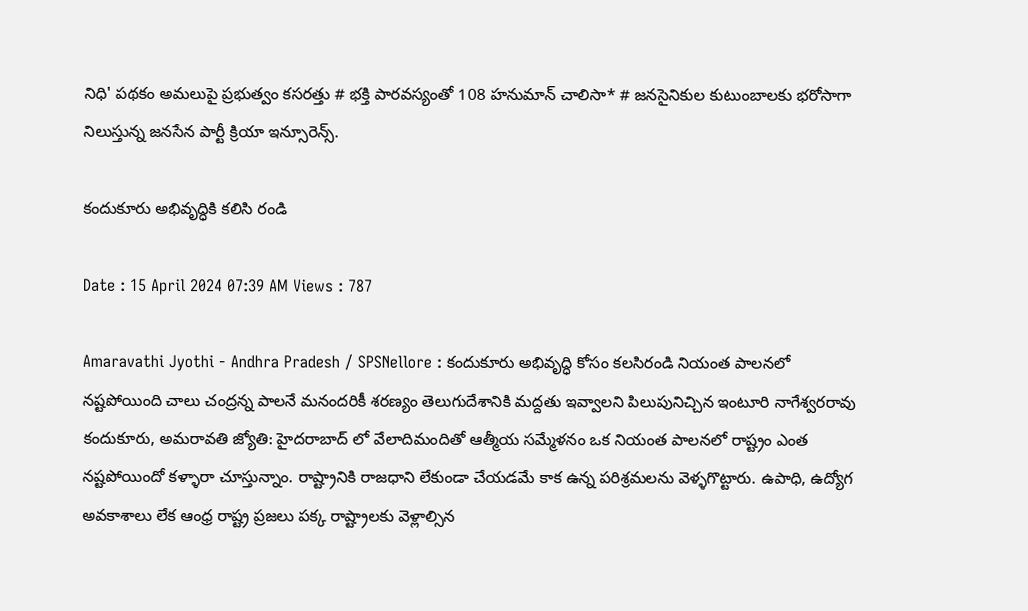నిధి' పథకం అమలుపై ప్రభుత్వం కసరత్తు # భక్తి పారవస్యంతో 108 హనుమాన్ చాలిసా* # జనసైనికుల కుటుంబాలకు భరోసాగా నిలుస్తున్న జనసేన పార్టీ క్రియా ఇన్సూరెన్స్.

కందుకూరు అభివృద్ధికి కలిసి రండి

Date : 15 April 2024 07:39 AM Views : 787

Amaravathi Jyothi - Andhra Pradesh / SPSNellore : కందుకూరు అభివృద్ధి కోసం కలసిరండి నియంత పాలనలో నష్టపోయింది చాలు చంద్రన్న పాలనే మనందరికీ శరణ్యం తెలుగుదేశానికి మద్దతు ఇవ్వాలని పిలుపునిచ్చిన ఇంటూరి నాగేశ్వరరావు కందుకూరు, అమరావతి జ్యోతి: హైదరాబాద్ లో వేలాదిమందితో ఆత్మీయ సమ్మేళనం ఒక నియంత పాలనలో రాష్ట్రం ఎంత నష్టపోయిందో కళ్ళారా చూస్తున్నాం. రాష్ట్రానికి రాజధాని లేకుండా చేయడమే కాక ఉన్న పరిశ్రమలను వెళ్ళగొట్టారు. ఉపాధి, ఉద్యోగ అవకాశాలు లేక ఆంధ్ర రాష్ట్ర ప్రజలు పక్క రాష్ట్రాలకు వెళ్లాల్సిన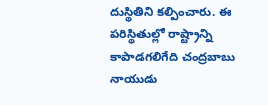దుస్థితిని కల్పించారు. ఈ పరిస్థితుల్లో రాష్ట్రాన్ని కాపాడగలిగేది చంద్రబాబు నాయుడు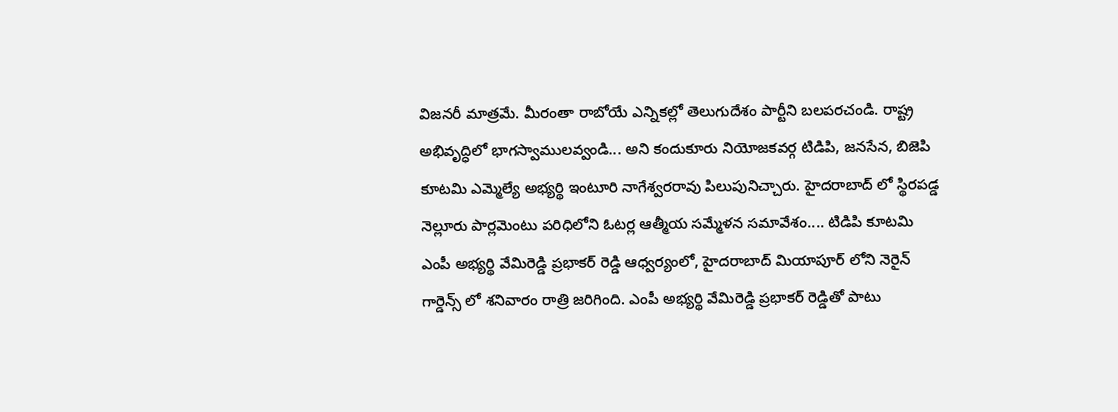విజనరీ మాత్రమే. మీరంతా రాబోయే ఎన్నికల్లో తెలుగుదేశం పార్టీని బలపరచండి. రాష్ట్ర అభివృద్ధిలో భాగస్వాములవ్వండి... అని కందుకూరు నియోజకవర్గ టిడిపి, జనసేన, బిజెపి కూటమి ఎమ్మెల్యే అభ్యర్థి ఇంటూరి నాగేశ్వరరావు పిలుపునిచ్చారు. హైదరాబాద్ లో స్థిరపడ్డ నెల్లూరు పార్లమెంటు పరిధిలోని ఓటర్ల ఆత్మీయ సమ్మేళన సమావేశం.... టిడిపి కూటమి ఎంపీ అభ్యర్థి వేమిరెడ్డి ప్రభాకర్ రెడ్డి ఆధ్వర్యంలో, హైదరాబాద్ మియాపూర్ లోని నెరైన్ గార్డెన్స్ లో శనివారం రాత్రి జరిగింది. ఎంపీ అభ్యర్థి వేమిరెడ్డి ప్రభాకర్ రెడ్డితో పాటు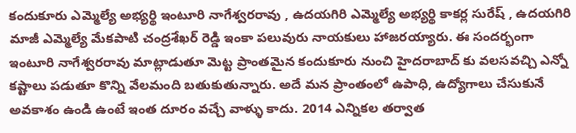కందుకూరు ఎమ్మెల్యే అభ్యర్థి ఇంటూరి నాగేశ్వరరావు , ఉదయగిరి ఎమ్మెల్యే అభ్యర్థి కాకర్ల సురేష్ , ఉదయగిరి మాజీ ఎమ్మెల్యే మేకపాటి చంద్రశేఖర్ రెడ్డి ఇంకా పలువురు నాయకులు హాజరయ్యారు. ఈ సందర్భంగా ఇంటూరి నాగేశ్వరరావు మాట్లాడుతూ మెట్ట ప్రాంతమైన కందుకూరు నుంచి హైదరాబాద్ కు వలసవచ్చి ఎన్నో కష్టాలు పడుతూ కొన్ని వేలమంది బతుకుతున్నారు. అదే మన ప్రాంతంలో ఉపాధి, ఉద్యోగాలు చేసుకునే అవకాశం ఉండి ఉంటే ఇంత దూరం వచ్చే వాళ్ళు కాదు. 2014 ఎన్నికల తర్వాత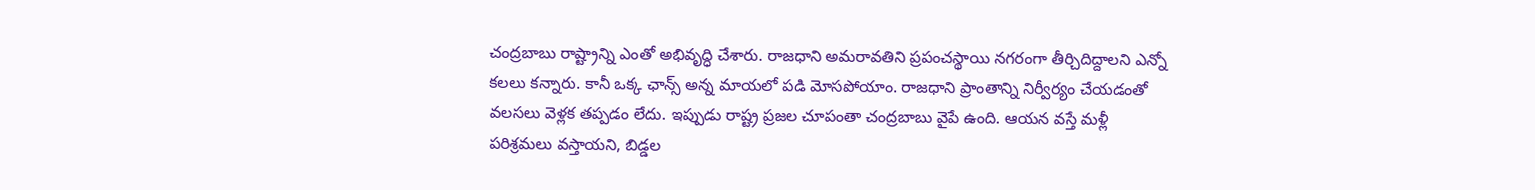చంద్రబాబు రాష్ట్రాన్ని ఎంతో అభివృద్ధి చేశారు. రాజధాని అమరావతిని ప్రపంచస్థాయి నగరంగా తీర్చిదిద్దాలని ఎన్నో కలలు కన్నారు. కానీ ఒక్క ఛాన్స్ అన్న మాయలో పడి మోసపోయాం. రాజధాని ప్రాంతాన్ని నిర్వీర్యం చేయడంతో వలసలు వెళ్లక తప్పడం లేదు. ఇప్పుడు రాష్ట్ర ప్రజల చూపంతా చంద్రబాబు వైపే ఉంది. ఆయన వస్తే మళ్లీ పరిశ్రమలు వస్తాయని, బిడ్డల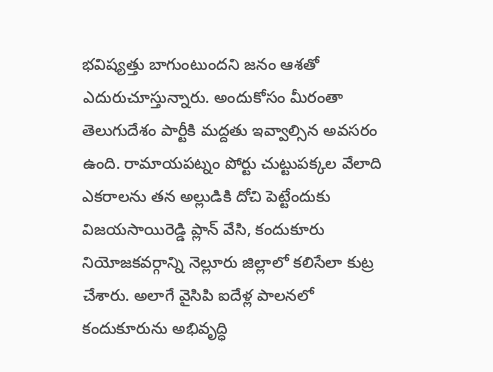భవిష్యత్తు బాగుంటుందని జనం ఆశతో ఎదురుచూస్తున్నారు. అందుకోసం మీరంతా తెలుగుదేశం పార్టీకి మద్దతు ఇవ్వాల్సిన అవసరం ఉంది. రామాయపట్నం పోర్టు చుట్టుపక్కల వేలాది ఎకరాలను తన అల్లుడికి దోచి పెట్టేందుకు విజయసాయిరెడ్డి ప్లాన్ వేసి, కందుకూరు నియోజకవర్గాన్ని నెల్లూరు జిల్లాలో కలిసేలా కుట్ర చేశారు. అలాగే వైసిపి ఐదేళ్ల పాలనలో కందుకూరును అభివృద్ధి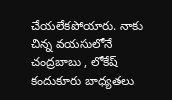చేయలేకపోయారు. నాకు చిన్న వయసులోనే చంద్రబాబు , లోకేష్ కందుకూరు బాధ్యతలు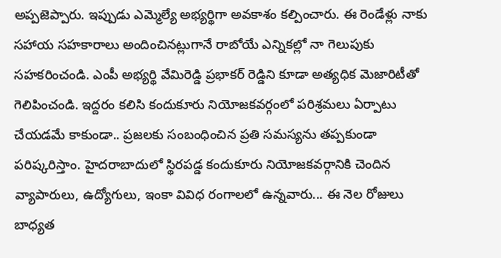అప్పజెప్పారు. ఇప్పుడు ఎమ్మెల్యే అభ్యర్థిగా అవకాశం కల్పించారు. ఈ రెండేళ్లు నాకు సహాయ సహకారాలు అందించినట్లుగానే రాబోయే ఎన్నికల్లో నా గెలుపుకు సహకరించండి. ఎంపీ అభ్యర్థి వేమిరెడ్డి ప్రభాకర్ రెడ్డిని కూడా అత్యధిక మెజారిటీతో గెలిపించండి. ఇద్దరం కలిసి కందుకూరు నియోజకవర్గంలో పరిశ్రమలు ఏర్పాటు చేయడమే కాకుండా.. ప్రజలకు సంబంధించిన ప్రతి సమస్యను తప్పకుండా పరిష్కరిస్తాం. హైదరాబాదులో స్థిరపడ్డ కందుకూరు నియోజకవర్గానికి చెందిన వ్యాపారులు, ఉద్యోగులు, ఇంకా వివిధ రంగాలలో ఉన్నవారు... ఈ నెల రోజులు బాధ్యత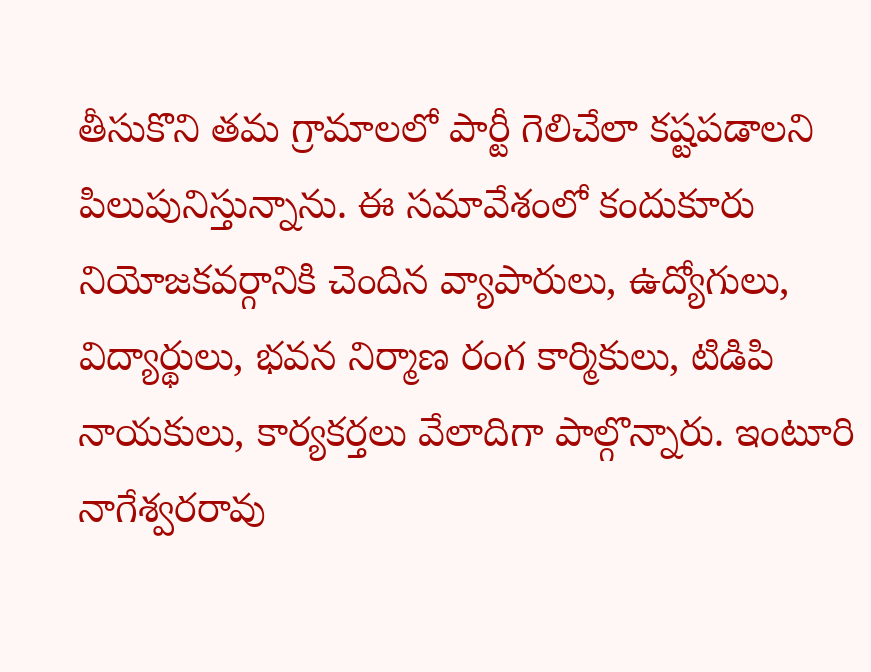తీసుకొని తమ గ్రామాలలో పార్టీ గెలిచేలా కష్టపడాలని పిలుపునిస్తున్నాను. ఈ సమావేశంలో కందుకూరు నియోజకవర్గానికి చెందిన వ్యాపారులు, ఉద్యోగులు, విద్యార్థులు, భవన నిర్మాణ రంగ కార్మికులు, టిడిపి నాయకులు, కార్యకర్తలు వేలాదిగా పాల్గొన్నారు. ఇంటూరి నాగేశ్వరరావు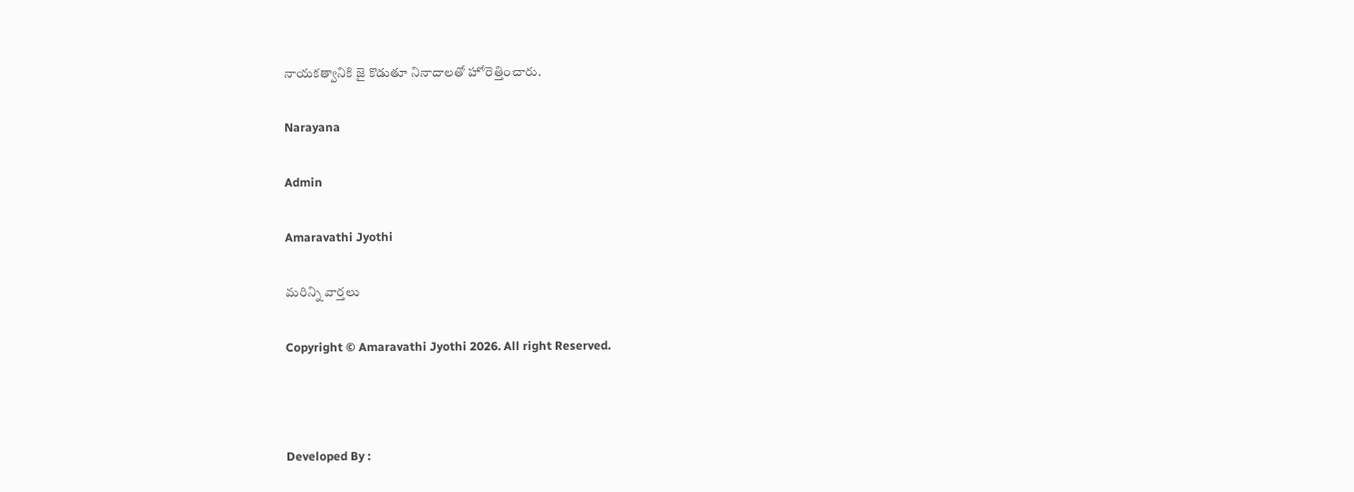నాయకత్వానికి జై కొడుతూ నినాదాలతో హోరెత్తించారు.

Narayana

Admin

Amaravathi Jyothi

మరిన్ని వార్తలు

Copyright © Amaravathi Jyothi 2026. All right Reserved.



Developed By :